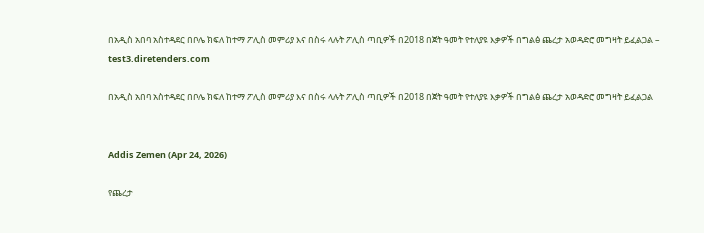በአዲስ አበባ አስተዳደር በቦሌ ክፍለ ከተማ ፖሊስ መምሪያ እና በስሩ ላሉት ፖሊስ ጣቢዎች በ2018 በጀት ዓመት የተለያዩ እቃዎች በግልፅ ጨረታ አወዳድሮ መግዛት ይፈልጋል – test3.diretenders.com

በአዲስ አበባ አስተዳደር በቦሌ ክፍለ ከተማ ፖሊስ መምሪያ እና በስሩ ላሉት ፖሊስ ጣቢዎች በ2018 በጀት ዓመት የተለያዩ እቃዎች በግልፅ ጨረታ አወዳድሮ መግዛት ይፈልጋል


Addis Zemen (Apr 24, 2026)

የጨረታ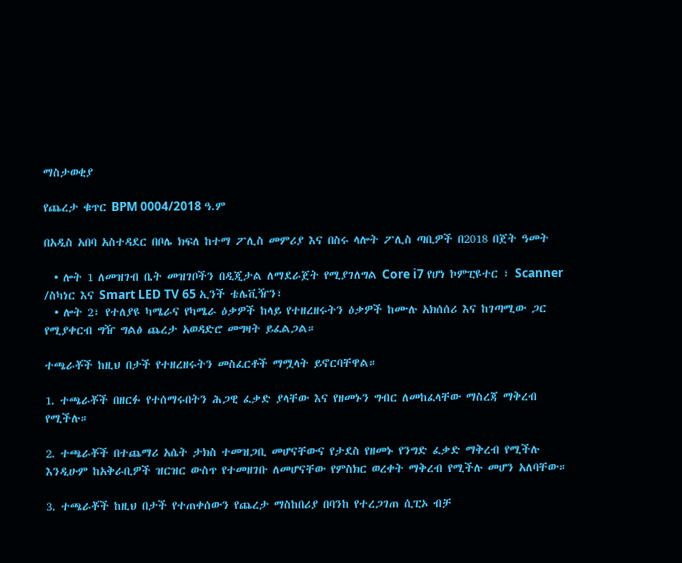ማስታወቂያ

የጨረታ ቁጥር BPM 0004/2018 ዓ.ም

በአዲስ አበባ አስተዳደር በቦሌ ክፍለ ከተማ ፖሊስ መምሪያ እና በስሩ ላሎት ፖሊስ ጣቢዎች በ2018 በጀት ዓመት

  • ሎት 1 ለመዝገብ ቤት መዝገቦችን በዲጂታል ለማደራጀት የሚያገለግል Core i7 የሆነ ኮምፒዩተር ፣ Scanner /ስካነር እና Smart LED TV 65 ኢንች ቴሌቪዥን፣
  • ሎት 2፣ የተለያዩ ካሜራና የካሜራ ዕቃዎች ከላይ የተዘረዘሩትን ዕቃዎች ከሙሉ አክሰሰሪ እና ከገጣሚው ጋር የሚያቀርብ ግዥ ግልፅ ጨረታ አወዳድሮ መግዛት ይፈልጋል።

ተጫራቾች ከዚህ በታች የተዘረዘሩትን መስፈርቶች ማሟላት ይኖርባቸዋል።

1. ተጫራቾች በዘርፉ የተሰማሩበትን ሕጋዊ ፈቃድ ያላቸው እና የዘመኑን ግብር ለመከፈላቸው ማስረጃ ማቅረብ የሚችሉ።

2. ተጫራቾች በተጨማሪ አሴት ታክስ ተመዝጋቢ መሆናቸውና የታደስ የዘመኑ የንግድ ፈቃድ ማቅረብ የሚችሉ እንዲሁም ከአቅራቢዎች ዝርዝር ውስጥ የተመዘገቡ ለመሆናቸው የምስክር ወረቀት ማቅረብ የሚችሉ መሆን አለባቸው።

3. ተጫራቾች ከዚህ በታች የተጠቀሰውን የጨረታ ማስከበሪያ በባንከ የተረጋገጠ ሲፒኦ ብቻ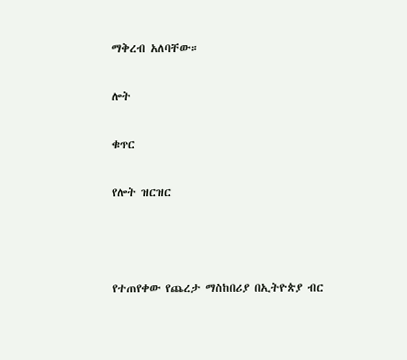ማቅረብ አለባቸው።

ሎት

ቁጥር

የሎት ዝርዝር



የተጠየቀው የጨረታ ማስከበሪያ በኢትዮጵያ ብር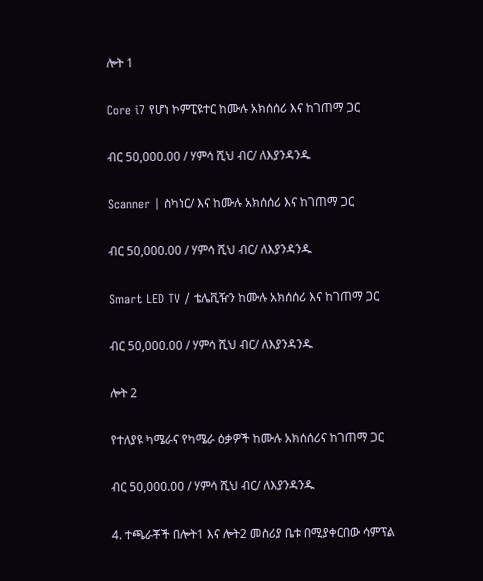ሎት 1

Core i7 የሆነ ኮምፒዩተር ከሙሉ አክሰሰሪ እና ከገጠማ ጋር

ብር 50,000.00 / ሃምሳ ሺህ ብር/ ለእያንዳንዱ

Scanner | ስካነር/ እና ከሙሉ አክሰሰሪ እና ከገጠማ ጋር

ብር 50,000.00 / ሃምሳ ሺህ ብር/ ለእያንዳንዱ

Smart LED TV / ቴሌቪዥን ከሙሉ አክሰሰሪ እና ከገጠማ ጋር

ብር 50,000.00 / ሃምሳ ሺህ ብር/ ለእያንዳንዱ

ሎት 2

የተለያዩ ካሜራና የካሜራ ዕቃዎች ከሙሉ አክሰሰሪና ከገጠማ ጋር

ብር 50,000.00 / ሃምሳ ሺህ ብር/ ለእያንዳንዱ

4. ተጫራቾች በሎት1 እና ሎት2 መስሪያ ቤቱ በሚያቀርበው ሳምፕል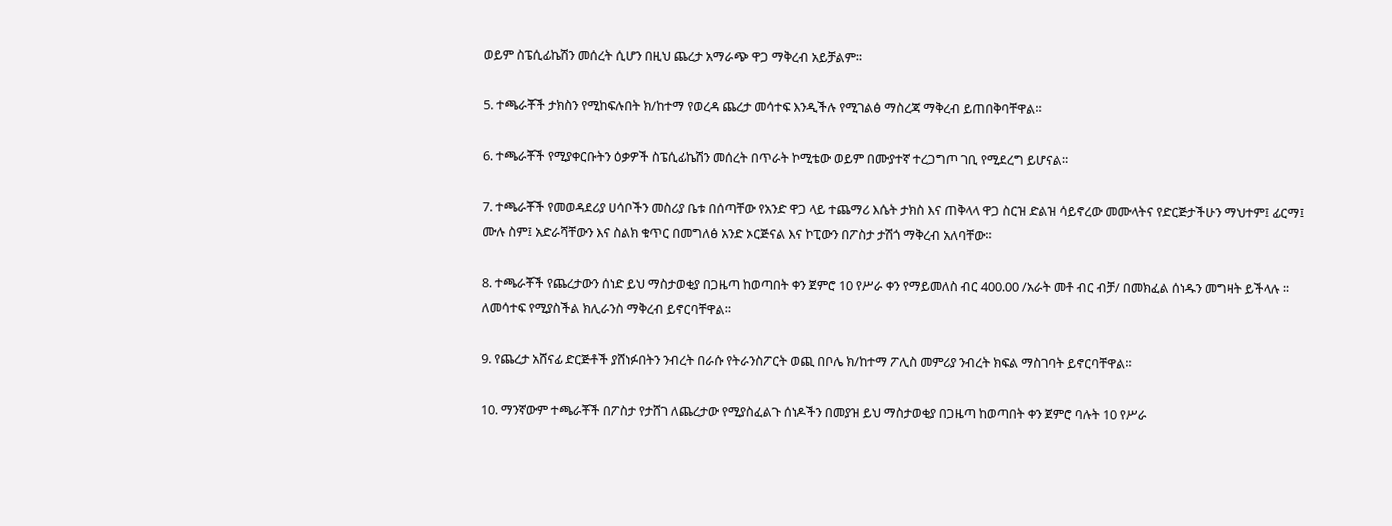ወይም ስፔሲፊኬሽን መሰረት ሲሆን በዚህ ጨረታ አማራጭ ዋጋ ማቅረብ አይቻልም።

5. ተጫራቾች ታክስን የሚከፍሉበት ክ/ከተማ የወረዳ ጨረታ መሳተፍ እንዲችሉ የሚገልፅ ማስረጃ ማቅረብ ይጠበቅባቸዋል።

6. ተጫራቾች የሚያቀርቡትን ዕቃዎች ስፔሲፊኬሽን መሰረት በጥራት ኮሚቴው ወይም በሙያተኛ ተረጋግጦ ገቢ የሚደረግ ይሆናል።

7. ተጫራቾች የመወዳደሪያ ሀሳቦችን መስሪያ ቤቱ በሰጣቸው የአንድ ዋጋ ላይ ተጨማሪ እሴት ታክስ እና ጠቅላላ ዋጋ ስርዝ ድልዝ ሳይኖረው መሙላትና የድርጅታችሁን ማህተም፤ ፊርማ፤ ሙሉ ስም፤ አድራሻቸውን እና ስልክ ቁጥር በመግለፅ አንድ ኦርጅናል እና ኮፒውን በፖስታ ታሽጎ ማቅረብ አለባቸው።

8. ተጫራቾች የጨረታውን ሰነድ ይህ ማስታወቂያ በጋዜጣ ከወጣበት ቀን ጀምሮ 10 የሥራ ቀን የማይመለስ ብር 400.00 /አራት መቶ ብር ብቻ/ በመክፈል ሰነዱን መግዛት ይችላሉ ፡፡ ለመሳተፍ የሚያስችል ክሊራንስ ማቅረብ ይኖርባቸዋል።

9. የጨረታ አሸናፊ ድርጅቶች ያሸነፉበትን ንብረት በራሱ የትራንስፖርት ወጪ በቦሌ ክ/ከተማ ፖሊስ መምሪያ ንብረት ክፍል ማስገባት ይኖርባቸዋል።

10. ማንኛውም ተጫራቾች በፖስታ የታሸገ ለጨረታው የሚያስፈልጉ ሰነዶችን በመያዝ ይህ ማስታወቂያ በጋዜጣ ከወጣበት ቀን ጀምሮ ባሉት 10 የሥራ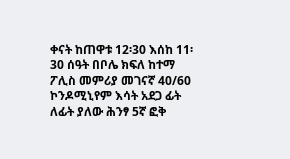ቀናት ከጠዋቱ 12፡30 እሰከ 11፡30 ሰዓት በቦሌ ክፍለ ከተማ ፖሊስ መምሪያ መገናኛ 40/60 ኮንዶሚኒየም እሳት አደጋ ፊት ለፊት ያለው ሕንፃ 5ኛ ፎቅ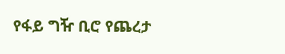የፋይ ግዥ ቢሮ የጨረታ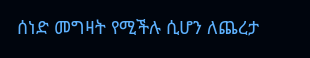ሰነድ መግዛት የሚችሉ ሲሆን ለጨረታ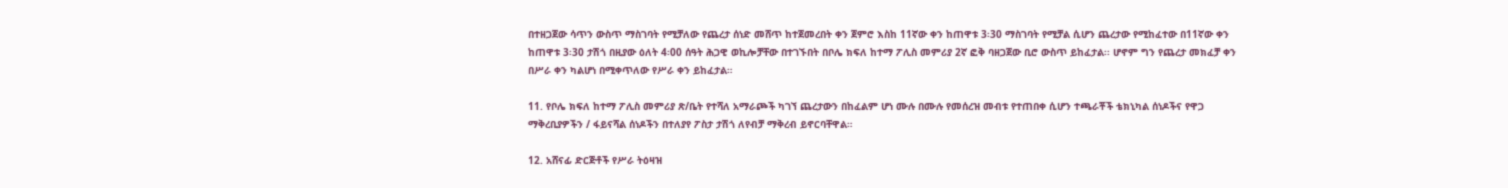በተዘጋጀው ሳጥን ውስጥ ማስገባት የሚቻለው የጨረታ ሰነድ መሸጥ ከተጀመረበት ቀን ጀምሮ እስከ 11ኛው ቀን ከጠዋቱ 3፡30 ማስገባት የሚቻል ሲሆን ጨረታው የሚከፈተው በ11ኛው ቀን ከጠዋቱ 3፡30 ታሽጎ በዚያው ዕለት 4፡00 ሰዓት ሕጋዊ ወኪሎቻቸው በተገኙበት በቦሌ ክፍለ ከተማ ፖሊስ መምሪያ 2ኛ ፎቅ ባዘጋጀው ቢሮ ውስጥ ይከፈታል፡፡ ሆኖም ግን የጨረታ መክፈቻ ቀን በሥራ ቀን ካልሆነ በሚቀጥለው የሥራ ቀን ይከፈታል።

11. የቦሌ ክፍለ ከተማ ፖሊስ መምሪያ ጽ/ቤት የተሻለ አማራጮች ካገኘ ጨረታውን በከፈልም ሆነ ሙሉ በሙሉ የመሰረዝ መብቱ የተጠበቀ ሲሆን ተጫራቾች ቴክኒካል ሰነዶችና የዋጋ ማቅረቢያዎችን / ፋይናሻል ሰነዶችን በተለያየ ፖስታ ታሽጎ ለየብቻ ማቅረብ ይኖርባቸዋል።

12. አሸናፊ ድርጅቶች የሥራ ትዕዛዝ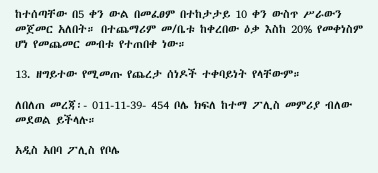ከተሰጣቸው በ5 ቀን ውል በመፈፀም በተከታታይ 10 ቀን ውስጥ ሥራውን መጀመር አለበት። በተጨማሪም መ/ቤቱ ከቀረበው ዕቃ እስከ 20% የመቀነስም ሆነ የመጨመር መብቱ የተጠበቀ ነው።

13. ዘግይተው የሚመጡ የጨረታ ሰነዶች ተቀባይነት የላቸውም።

ለበለጠ መረጃ፡- 011-11-39- 454 ቦሌ ክፍለ ከተማ ፖሊስ መምሪያ ብለው መደወል ይችላሉ።

አዲስ አበባ ፖሊስ የቦሌ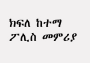ክፍለ ከተማ ፖሊስ መምሪያ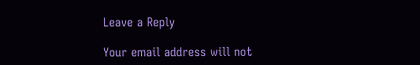Leave a Reply

Your email address will not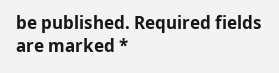be published. Required fields are marked *